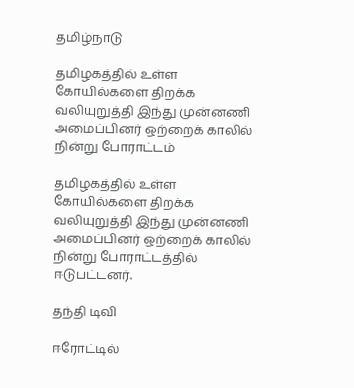தமிழ்நாடு

தமிழகத்தில் உள்ள கோயில்களை திறக்க வலியுறுத்தி இந்து முன்னணி அமைப்பினர் ஒற்றைக் காலில் நின்று போராட்டம்

தமிழகத்தில் உள்ள கோயில்களை திறக்க வலியுறுத்தி இந்து முன்னணி அமைப்பினர் ஒற்றைக் காலில் நின்று போராட்டத்தில் ஈடுபட்டனர்.

தந்தி டிவி

ஈரோட்டில்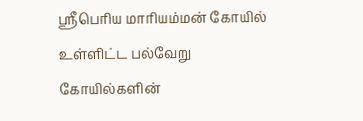ஸ்ரீபெரிய மாரியம்மன் கோயில் உள்ளிட்ட பல்வேறு கோயில்களின்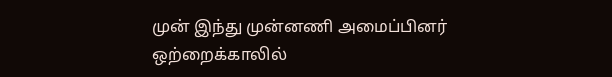முன் இந்து முன்னணி அமைப்பினர் ஒற்றைக்காலில்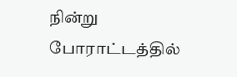நின்று போராட்டத்தில்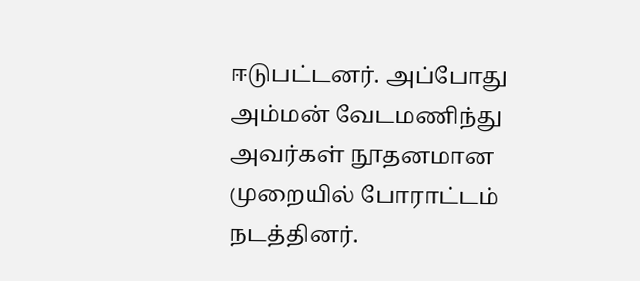ஈடுபட்டனர். அப்போது அம்மன் வேடமணிந்து அவர்கள் நூதனமான முறையில் போராட்டம் நடத்தினர்.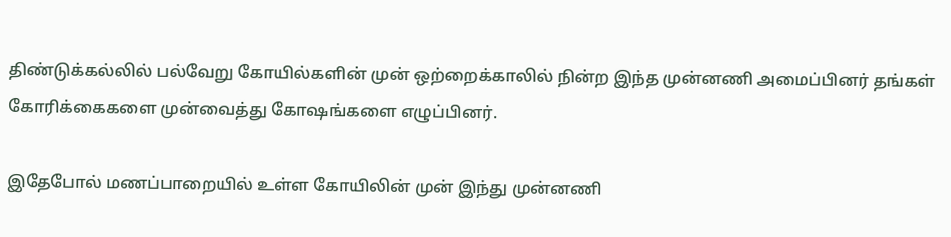திண்டுக்கல்லில் பல்வேறு கோயில்களின் முன் ஒற்றைக்காலில் நின்ற இந்த முன்னணி அமைப்பினர் தங்கள் கோரிக்கைகளை முன்வைத்து கோஷங்களை எழுப்பினர்.

இதேபோல் மணப்பாறையில் உள்ள கோயிலின் முன் இந்து முன்னணி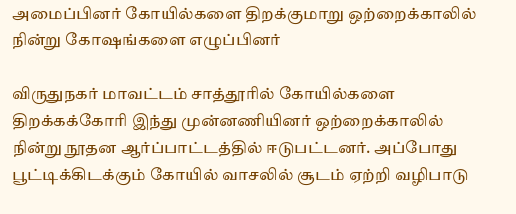அமைப்பினர் கோயில்களை திறக்குமாறு ஒற்றைக்காலில் நின்று கோஷங்களை எழுப்பினர்

விருதுநகர் மாவட்டம் சாத்தூரில் கோயில்களை திறக்கக்கோரி இந்து முன்னணியினர் ஒற்றைக்காலில் நின்று நூதன ஆர்ப்பாட்டத்தில் ஈடுபட்டனர். அப்போது பூட்டிக்கிடக்கும் கோயில் வாசலில் சூடம் ஏற்றி வழிபாடு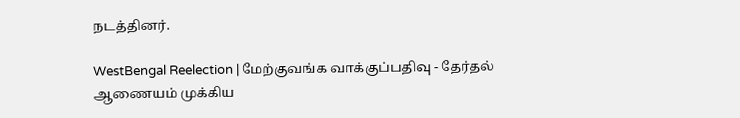நடத்தினர்.

WestBengal Reelection | மேற்குவங்க வாக்குப்பதிவு - தேர்தல் ஆணையம் முக்கிய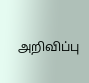அறிவிப்பு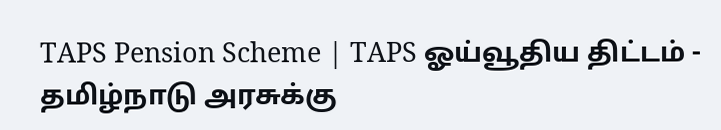TAPS Pension Scheme | TAPS ஓய்வூதிய திட்டம் - தமிழ்நாடு அரசுக்கு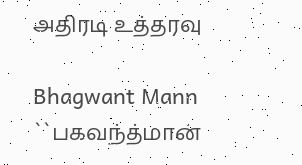அதிரடி உத்தரவு

Bhagwant Mann ``பகவந்த்மான்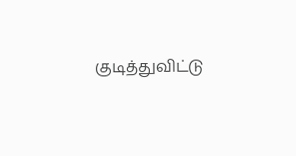குடித்துவிட்டு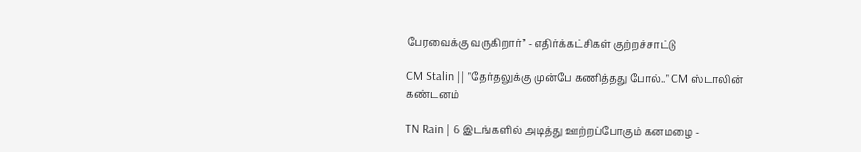பேரவைக்கு வருகிறார்’’ - எதிர்க்கட்சிகள் குற்றச்சாட்டு

CM Stalin || "தேர்தலுக்கு முன்பே கணித்தது போல்.." CM ஸ்டாலின் கண்டனம்

TN Rain | 6 இடங்களில் அடித்து ஊற்றப்போகும் கனமழை -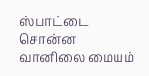ஸ்பாட்டை சொன்ன வானிலை மையம்